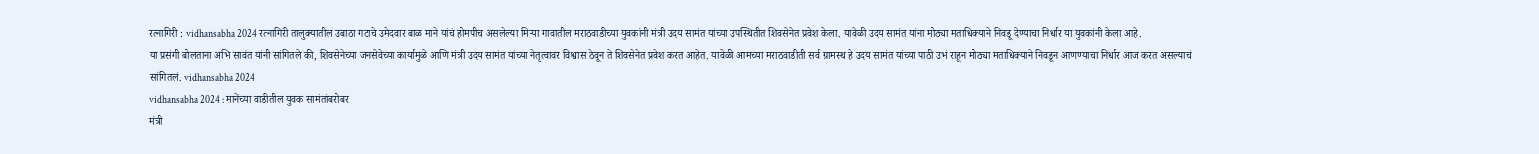रत्नागिरी : vidhansabha 2024 रत्नागिरी तालुक्यातील उबाठा गटाचे उमेदवार बाळ माने यांचं होमपीच असलेल्या मिऱ्या गावातील मराठवाडीच्या युवकांनी मंत्री उदय सामंत यांच्या उपस्थितीत शिवसेनेत प्रवेश केला. यावेळी उदय सामंत यांना मोठ्या मताधिक्याने निवडू देण्याचा निर्धार या युवकांनी केला आहे.
या प्रसंगी बोलताना अभि सावंत यांनी सांगितले की, शिवसेनेच्या जनसेवेच्या कार्यामुळे आणि मंत्री उदय सामंत यांच्या नेतृत्वावर विश्वास ठेवून ते शिवसेनेत प्रवेश करत आहेत. यावेळी आमच्या मराठवाडीती सर्व ग्रामस्थ हे उदय सामंत यांच्या पाठी उभं राहून मोठ्या मताधिक्याने निवडून आणण्याचा निर्धार आज करत असल्याचं सांगितलं. vidhansabha 2024
vidhansabha 2024 : मानेंच्या वाडीतील युवक सामंतांबरोबर
मंत्री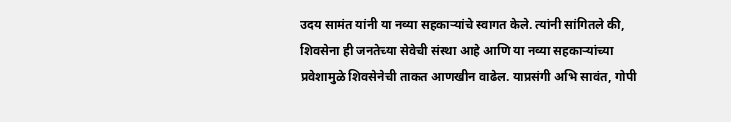उदय सामंत यांनी या नव्या सहकाऱ्यांचे स्वागत केले. त्यांनी सांगितले की, शिवसेना ही जनतेच्या सेवेची संस्था आहे आणि या नव्या सहकाऱ्यांच्या प्रवेशामुळे शिवसेनेची ताकत आणखीन वाढेल. याप्रसंगी अभि सावंत, गोपी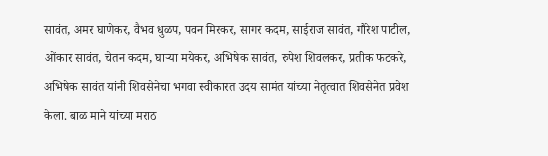सावंत, अमर घाणेकर, वैभव धुळप, पवन मिरकर, सागर कदम, साईराज सावंत, गौरेश पाटील, ओंकार सावंत, चेतन कदम, घाऱ्या मयेकर, अभिषेक सावंत, रुपेश शिवलकर, प्रतीक फटकरे, अभिषेक सावंत यांनी शिवसेनेचा भगवा स्वीकारत उदय सामंत यांच्या नेतृत्वात शिवसेनेत प्रवेश केला. बाळ माने यांच्या मराठ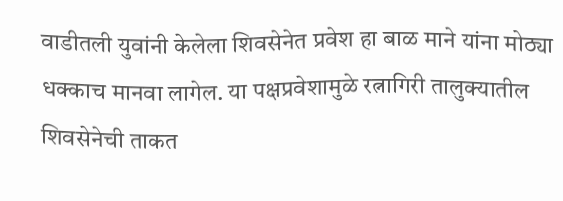वाडीतली युवांनी केलेला शिवसेनेत प्रवेश हा बाळ माने यांना मोठ्या धक्काच मानवा लागेल. या पक्षप्रवेशामुळे रत्नागिरी तालुक्यातील शिवसेनेची ताकत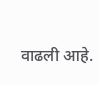वाढली आहे.